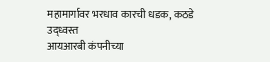महामार्गावर भरधाव कारची धडक, कठडे उद्ध्वस्त
आयआरबी कंपनीच्या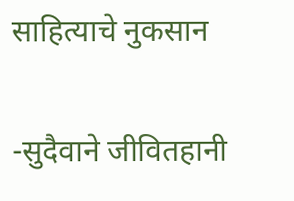साहित्याचे नुकसान

-सुदैवाने जीवितहानी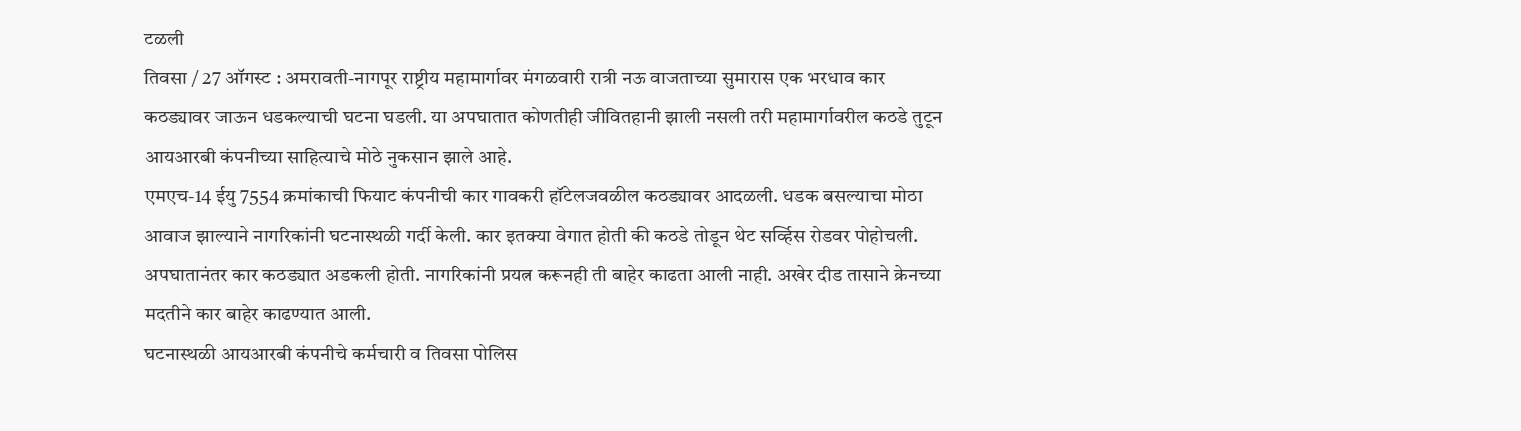टळली
तिवसा / 27 ऑगस्ट : अमरावती-नागपूर राष्ट्रीय महामार्गावर मंगळवारी रात्री नऊ वाजताच्या सुमारास एक भरधाव कार कठड्यावर जाऊन धडकल्याची घटना घडली. या अपघातात कोणतीही जीवितहानी झाली नसली तरी महामार्गावरील कठडे तुटून आयआरबी कंपनीच्या साहित्याचे मोठे नुकसान झाले आहे.
एमएच-14 ईयु 7554 क्रमांकाची फियाट कंपनीची कार गावकरी हॉटेलजवळील कठड्यावर आदळली. धडक बसल्याचा मोठा आवाज झाल्याने नागरिकांनी घटनास्थळी गर्दी केली. कार इतक्या वेगात होती की कठडे तोडून थेट सर्व्हिस रोडवर पोहोचली. अपघातानंतर कार कठड्यात अडकली होती. नागरिकांनी प्रयत्न करूनही ती बाहेर काढता आली नाही. अखेर दीड तासाने क्रेनच्या मदतीने कार बाहेर काढण्यात आली.
घटनास्थळी आयआरबी कंपनीचे कर्मचारी व तिवसा पोलिस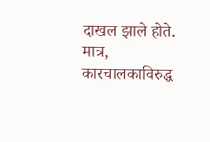दाखल झाले होते. मात्र, कारचालकाविरुद्ध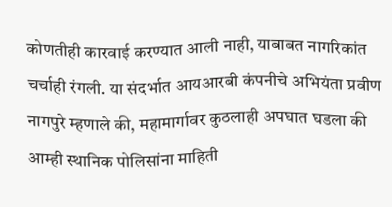कोणतीही कारवाई करण्यात आली नाही, याबाबत नागरिकांत चर्चाही रंगली. या संदर्भात आयआरबी कंपनीचे अभियंता प्रवीण नागपुरे म्हणाले की, महामार्गावर कुठलाही अपघात घडला की आम्ही स्थानिक पोलिसांना माहिती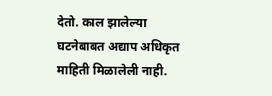देतो. काल झालेल्या घटनेबाबत अद्याप अधिकृत माहिती मिळालेली नाही.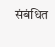संबंधित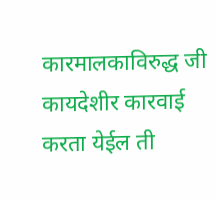कारमालकाविरुद्ध जी कायदेशीर कारवाई करता येईल ती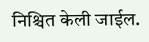निश्चित केली जाईल.